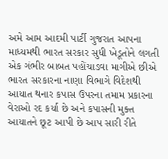અમે આમ આદમી પાર્ટી ગુજરાત આપના માધ્યમથી ભારત સરકાર સુધી ખેડૂતોને લગતી એક ગંભીર બાબત પહોંચાડવા માગીએ છીએ ભારત સરકારના નાણા વિભાગે વિદેશથી આયાત થનાર કપાસ ઉપરના તમામ પ્રકારના વેરાઓ રદ કર્યા છે અને કપાસની મુક્ત આયાતને છૂટ આપી છે આપ સારી રીતે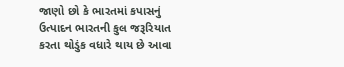જાણો છો કે ભારતમાં કપાસનું ઉત્પાદન ભારતની કુલ જરૂરિયાત કરતા થોડુંક વધારે થાય છે આવા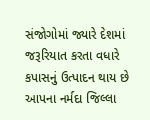સંજોગોમાં જ્યારે દેશમાં જરૂરિયાત કરતા વધારે કપાસનું ઉત્પાદન થાય છે આપના નર્મદા જિલ્લા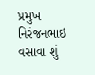પ્રમુખ નિરંજનભાઇ વસાવા શું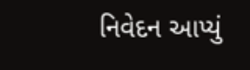નિવેદન આપ્યું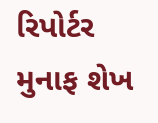રિપોર્ટર મુનાફ શેખ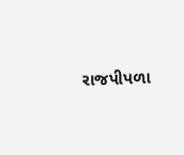રાજપીપળા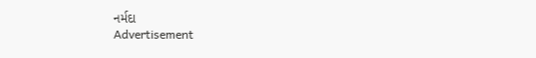નર્મદા
Advertisement